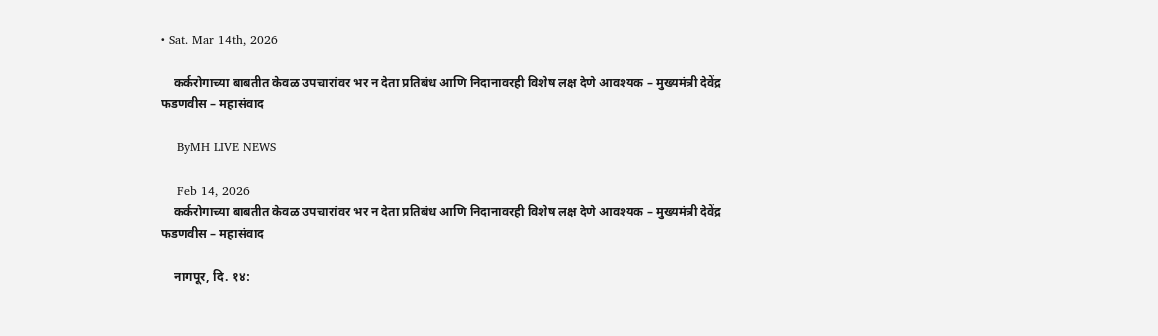• Sat. Mar 14th, 2026

    कर्करोगाच्या बाबतीत केवळ उपचारांवर भर न देता प्रतिबंध आणि निदानावरही विशेष लक्ष देणे आवश्यक – मुख्यमंत्री देवेंद्र फडणवीस – महासंवाद

    ByMH LIVE NEWS

    Feb 14, 2026
    कर्करोगाच्या बाबतीत केवळ उपचारांवर भर न देता प्रतिबंध आणि निदानावरही विशेष लक्ष देणे आवश्यक – मुख्यमंत्री देवेंद्र फडणवीस – महासंवाद

    नागपूर, दि. १४: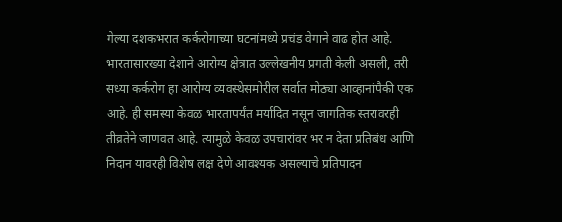गेल्या दशकभरात कर्करोगाच्या घटनांमध्ये प्रचंड वेगाने वाढ होत आहे. भारतासारख्या देशाने आरोग्य क्षेत्रात उल्लेखनीय प्रगती केली असली, तरी सध्या कर्करोग हा आरोग्य व्यवस्थेसमोरील सर्वात मोठ्या आव्हानांपैकी एक आहे. ही समस्या केवळ भारतापर्यंत मर्यादित नसून जागतिक स्तरावरही तीव्रतेने जाणवत आहे. त्यामुळे केवळ उपचारांवर भर न देता प्रतिबंध आणि निदान यावरही विशेष लक्ष देणे आवश्यक असल्याचे प्रतिपादन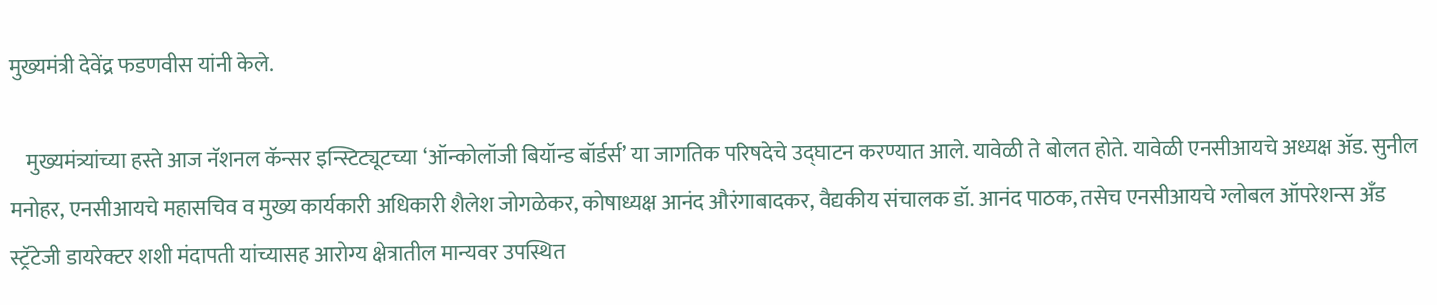मुख्यमंत्री देवेंद्र फडणवीस यांनी केले.

    मुख्यमंत्र्यांच्या हस्ते आज नॅशनल कॅन्सर इन्स्टिट्यूटच्या ‘ऑन्कोलॉजी बियॉन्ड बॉर्डर्स’ या जागतिक परिषदेचे उद्घाटन करण्यात आले. यावेळी ते बोलत होते. यावेळी एनसीआयचे अध्यक्ष ॲड. सुनील मनोहर, एनसीआयचे महासचिव व मुख्य कार्यकारी अधिकारी शैलेश जोगळेकर, कोषाध्यक्ष आनंद औरंगाबादकर, वैद्यकीय संचालक डॉ. आनंद पाठक, तसेच एनसीआयचे ग्लोबल ऑपरेशन्स अँड स्ट्रॅटेजी डायरेक्टर शशी मंदापती यांच्यासह आरोग्य क्षेत्रातील मान्यवर उपस्थित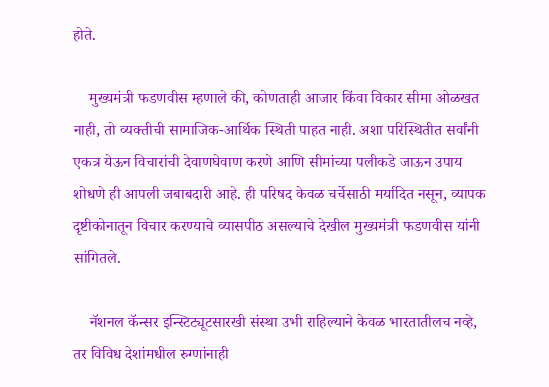होते.

    मुख्यमंत्री फडणवीस म्हणाले की, कोणताही आजार किंवा विकार सीमा ओळखत नाही, तो व्यक्तीची सामाजिक-आर्थिक स्थिती पाहत नाही. अशा परिस्थितीत सर्वांनी एकत्र येऊन विचारांची देवाणघेवाण करणे आणि सीमांच्या पलीकडे जाऊन उपाय शोधणे ही आपली जबाबदारी आहे. ही परिषद केवळ चर्चेसाठी मर्यादित नसून, व्यापक दृष्टीकोनातून विचार करण्याचे व्यासपीठ असल्याचे देखील मुख्यमंत्री फडणवीस यांनी सांगितले.

    नॅशनल कॅन्सर इन्स्टिट्यूटसारखी संस्था उभी राहिल्याने केवळ भारतातीलच नव्हे, तर विविध देशांमधील रुग्णांनाही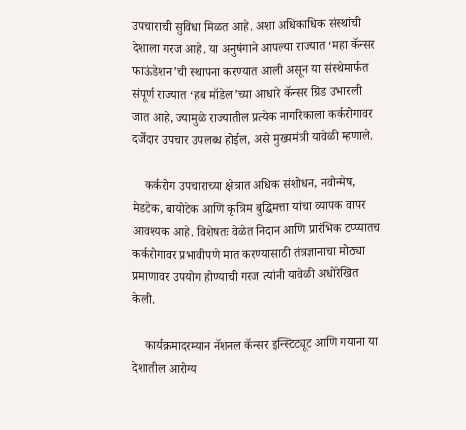उपचाराची सुविधा मिळत आहे. अशा अधिकाधिक संस्थांची देशाला गरज आहे. या अनुषंगाने आपल्या राज्यात ‘महा कॅन्सर फाऊंडेशन’ची स्थापना करण्यात आली असून या संस्थेमार्फत संपूर्ण राज्यात ‘हब मॉडेल’च्या आधारे कॅन्सर ग्रिड उभारली जात आहे, ज्यामुळे राज्यातील प्रत्येक नागरिकाला कर्करोगावर दर्जेदार उपचार उपलब्ध होईल, असे मुख्यमंत्री यावेळी म्हणाले.

    कर्करोग उपचाराच्या क्षेत्रात अधिक संशोधन, नवोन्मेष, मेडटेक, बायोटेक आणि कृत्रिम बुद्धिमत्ता यांचा व्यापक वापर आवश्यक आहे. विशेषतः वेळेत निदान आणि प्रारंभिक टप्प्यातच कर्करोगावर प्रभावीपणे मात करण्यासाठी तंत्रज्ञानाचा मोठ्या प्रमाणावर उपयोग होण्याची गरज त्यांनी यावेळी अधोरेखित केली.

    कार्यक्रमादरम्यान नॅशनल कॅन्सर इन्स्टिट्यूट आणि गयाना या देशातील आरोग्य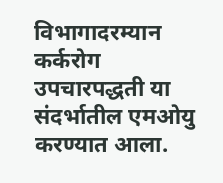विभागादरम्यान कर्करोग उपचारपद्धती या संदर्भातील एमओयु करण्यात आला.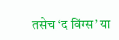तसेच ‘द विंग्स’ या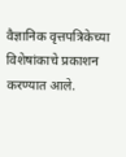वैज्ञानिक वृत्तपत्रिकेच्या विशेषांकाचे प्रकाशन करण्यात आले.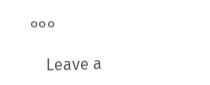०००

    Leave a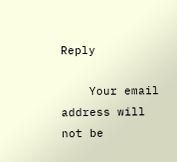Reply

    Your email address will not be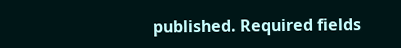published. Required fields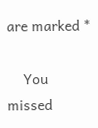are marked *

    You missed